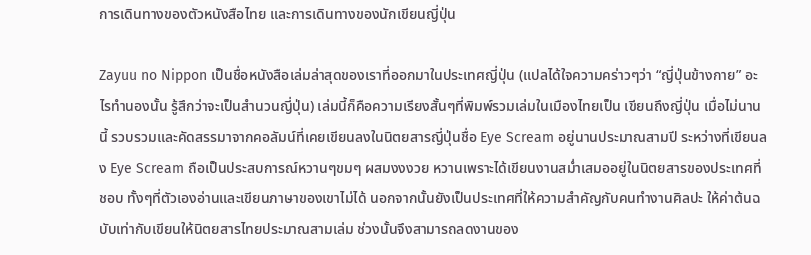การเดินทางของตัวหนังสือไทย และการเดินทางของนักเขียนญี่ปุ่น

Zayuu no Nippon เป็นชื่อหนังสือเล่มล่าสุดของเราที่ออกมาในประเทศญี่ปุ่น (แปลได้ใจความคร่าวๆว่า “ญี่ปุ่นข้างกาย” อะไรทำนองนั้น รู้สึกว่าจะเป็นสำนวนญี่ปุ่น) เล่มนี้ก็คือความเรียงสั้นๆที่พิมพ์รวมเล่มในเมืองไทยเป็น เขียนถึงญี่ปุ่น เมื่อไม่นานนี้ รวบรวมและคัดสรรมาจากคอลัมน์ที่เคยเขียนลงในนิตยสารญี่ปุ่นชื่อ Eye Scream อยู่นานประมาณสามปี ระหว่างที่เขียนลง Eye Scream ถือเป็นประสบการณ์หวานๆขมๆ ผสมงงงวย หวานเพราะได้เขียนงานสม่ำเสมออยู่ในนิตยสารของประเทศที่ชอบ ทั้งๆที่ตัวเองอ่านและเขียนภาษาของเขาไม่ได้ นอกจากนั้นยังเป็นประเทศที่ให้ความสำคัญกับคนทำงานศิลปะ ให้ค่าต้นฉบับเท่ากับเขียนให้นิตยสารไทยประมาณสามเล่ม ช่วงนั้นจึงสามารถลดงานของ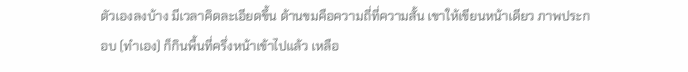ตัวเองลงบ้าง มีเวลาคิดละเอียดขึ้น ด้านขมคือความถี่ที่ความสั้น เขาให้เขียนหน้าเดียว ภาพประกอบ (ทำเอง) ก็กินพื้นที่ครึ่งหน้าเข้าไปแล้ว เหลือ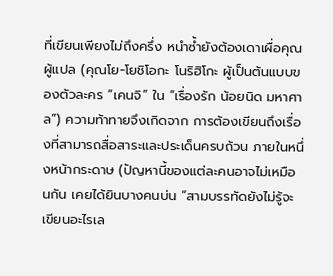ที่เขียนเพียงไม่ถึงครึ่ง หนำซ้ำยังต้องเดาเผื่อคุณผู้แปล (คุณโย-โยชิโอกะ โนริฮิโกะ ผู้เป็นต้นแบบของตัวละคร “เคนจิ” ใน “เรื่องรัก น้อยนิด มหาศาล”) ความท้าทายจึงเกิดจาก การต้องเขียนถึงเรื่องที่สามารถสื่อสาระและประเด็นครบถ้วน ภายในหนึ่งหน้ากระดาษ (ปัญหานี้ของแต่ละคนอาจไม่เหมือนกัน เคยได้ยินบางคนบ่น “สามบรรทัดยังไม่รู้จะเขียนอะไรเล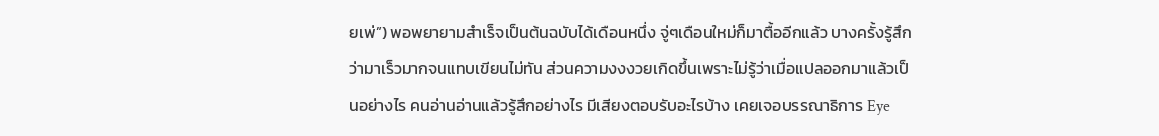ยเพ่”) พอพยายามสำเร็จเป็นต้นฉบับได้เดือนหนึ่ง จู่ๆเดือนใหม่ก็มาตื้ออีกแล้ว บางครั้งรู้สึกว่ามาเร็วมากจนแทบเขียนไม่ทัน ส่วนความงงงวยเกิดขึ้นเพราะไม่รู้ว่าเมื่อแปลออกมาแล้วเป็นอย่างไร คนอ่านอ่านแล้วรู้สึกอย่างไร มีเสียงตอบรับอะไรบ้าง เคยเจอบรรณาธิการ Eye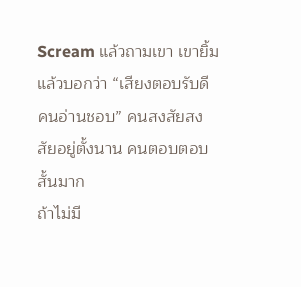Scream แล้วถามเขา เขายิ้มแล้วบอกว่า “เสียงตอบรับดี คนอ่านชอบ” คนสงสัยสงสัยอยู่ตั้งนาน คนตอบตอบสั้นมาก
ถ้าไม่มี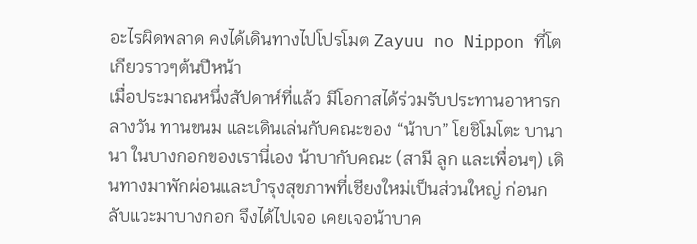อะไรผิดพลาด คงได้เดินทางไปโปรโมต Zayuu no Nippon ที่โตเกียวราวๆต้นปีหน้า
เมื่อประมาณหนึ่งสัปดาห์ที่แล้ว มีโอกาสได้ร่วมรับประทานอาหารกลางวัน ทานขนม และเดินเล่นกับคณะของ “น้าบา” โยชิโมโตะ บานานา ในบางกอกของเรานี่เอง น้าบากับคณะ (สามี ลูก และเพื่อนๆ) เดินทางมาพักผ่อนและบำรุงสุขภาพที่เชียงใหม่เป็นส่วนใหญ่ ก่อนกลับแวะมาบางกอก จึงได้ไปเจอ เคยเจอน้าบาค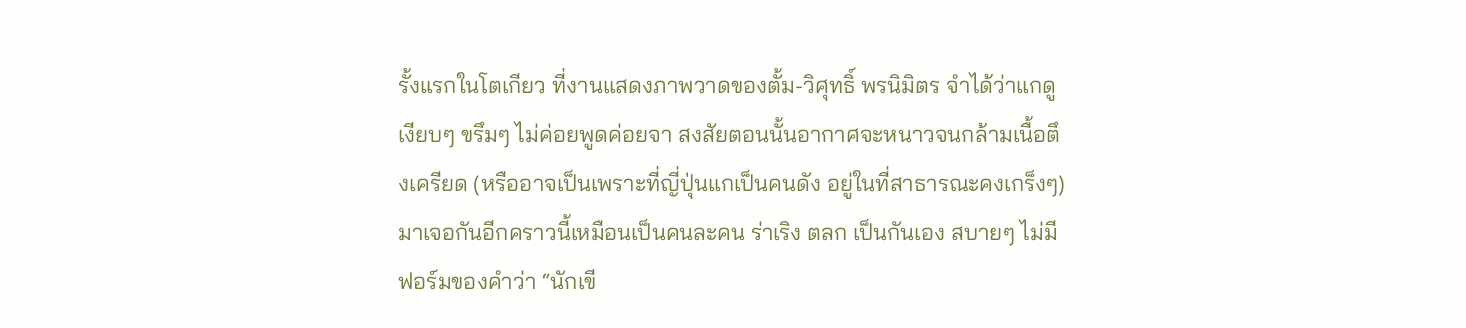รั้งแรกในโตเกียว ที่งานแสดงภาพวาดของตั้ม-วิศุทธิ์ พรนิมิตร จำได้ว่าแกดูเงียบๆ ขรึมๆ ไม่ค่อยพูดค่อยจา สงสัยตอนนั้นอากาศจะหนาวจนกล้ามเนื้อตึงเครียด (หรืออาจเป็นเพราะที่ญี่ปุ่นแกเป็นคนดัง อยู่ในที่สาธารณะคงเกร็งๆ) มาเจอกันอีกคราวนี้เหมือนเป็นคนละคน ร่าเริง ตลก เป็นกันเอง สบายๆ ไม่มีฟอร์มของคำว่า “นักเขี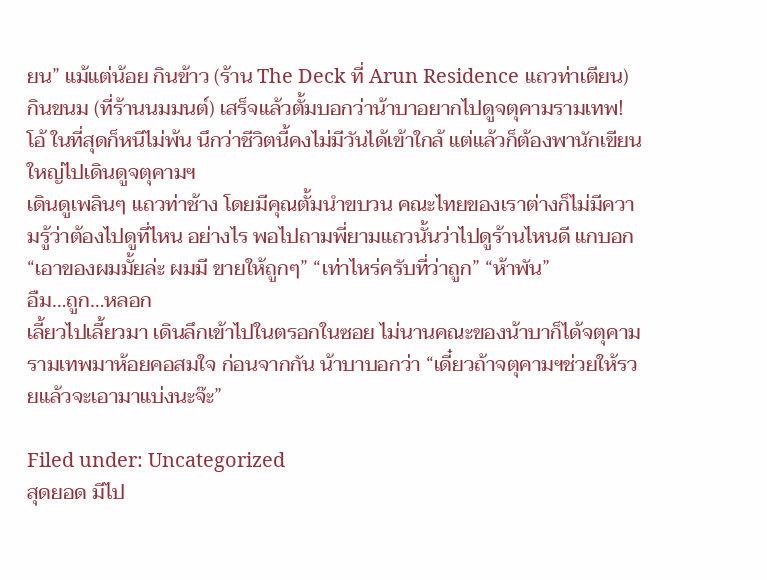ยน” แม้แต่น้อย กินข้าว (ร้าน The Deck ที่ Arun Residence แถวท่าเตียน) กินขนม (ที่ร้านนมมนต์) เสร็จแล้วตั้มบอกว่าน้าบาอยากไปดูจตุคามรามเทพ! โอ้ ในที่สุดก็หนีไม่พ้น นึกว่าชีวิตนี้คงไม่มีวันได้เข้าใกล้ แต่แล้วก็ต้องพานักเขียนใหญ่ไปเดินดูจตุคามฯ
เดินดูเพลินๆ แถวท่าช้าง โดยมีคุณตั้มนำขบวน คณะไทยของเราต่างก็ไม่มีความรู้ว่าต้องไปดูที่ไหน อย่างไร พอไปถามพี่ยามแถวนั้นว่าไปดูร้านไหนดี แกบอก “เอาของผมมั้ยล่ะ ผมมี ขายให้ถูกๆ” “เท่าไหร่ครับที่ว่าถูก” “ห้าพัน”
อืม…ถูก…หลอก
เลี้ยวไปเลี้ยวมา เดินลึกเข้าไปในตรอกในซอย ไม่นานคณะของน้าบาก็ได้จตุคามรามเทพมาห้อยคอสมใจ ก่อนจากกัน น้าบาบอกว่า “เดี๋ยวถ้าจตุคามฯช่วยให้รวยแล้วจะเอามาแบ่งนะจ๊ะ”

Filed under: Uncategorized
สุดยอด มีไป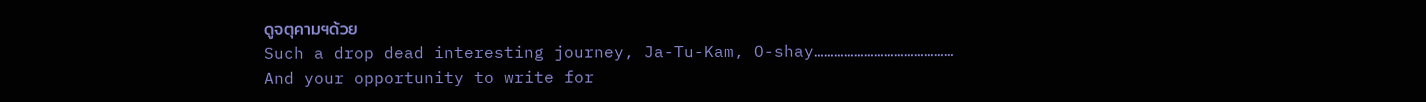ดูจตุคามฯด้วย
Such a drop dead interesting journey, Ja-Tu-Kam, O-shay……………………………………
And your opportunity to write for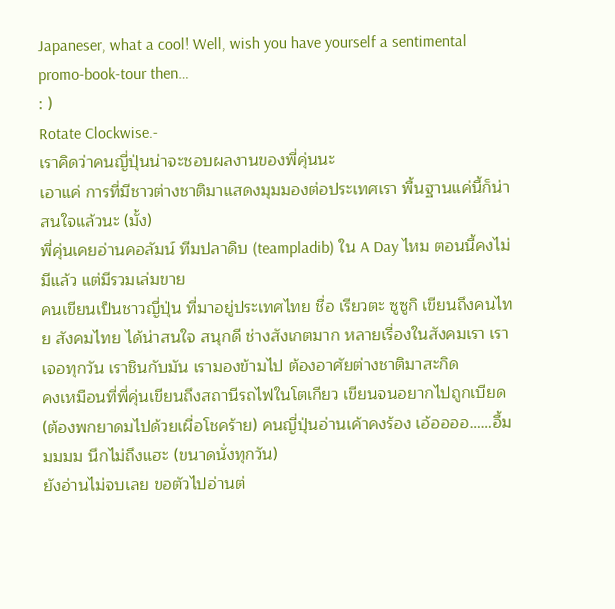Japaneser, what a cool! Well, wish you have yourself a sentimental promo-book-tour then…
: )
Rotate Clockwise.-
เราคิดว่าคนญี่ปุ่นน่าจะชอบผลงานของพี่คุ่นนะ
เอาแค่ การที่มีชาวต่างชาติมาแสดงมุมมองต่อประเทศเรา พื้นฐานแค่นี้ก็น่าสนใจแล้วนะ (มั้ง)
พี่คุ่นเคยอ่านคอลัมน์ ทีมปลาดิบ (teampladib) ใน A Day ไหม ตอนนี้คงไม่มีแล้ว แต่มีรวมเล่มขาย
คนเขียนเป็นชาวญี่ปุ่น ที่มาอยู่ประเทศไทย ชื่อ เรียวตะ ซูซูกิ เขียนถึงคนไทย สังคมไทย ได้น่าสนใจ สนุกดี ช่างสังเกตมาก หลายเรื่องในสังคมเรา เราเจอทุกวัน เราชินกับมัน เรามองข้ามไป ต้องอาศัยต่างชาติมาสะกิด
คงเหมือนที่พี่คุ่นเขียนถึงสถานีรถไฟในโตเกียว เขียนจนอยากไปถูกเบียด (ต้องพกยาดมไปด้วยเผื่อโชคร้าย) คนญี่ปุ่นอ่านเค้าคงร้อง เอ้ออออ……อื้มมมมม นึกไม่ถึงแฮะ (ขนาดนั่งทุกวัน)
ยังอ่านไม่จบเลย ขอตัวไปอ่านต่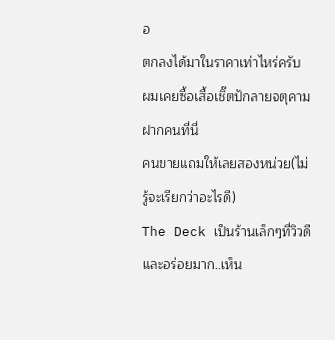อ
ตกลงได้มาในราคาเท่าไหร่ครับ
ผมเคยซื้อเสื้อเชิ๊ตปักลายจตุคามฝากคนที่นี่
คนขายแถมให้เลยสองหน่วย(ไม่รู้จะเรียกว่าอะไรดี)
The Deck เป็นร้านเล็กๆที่วิวดีและอร่อยมาก..เห็น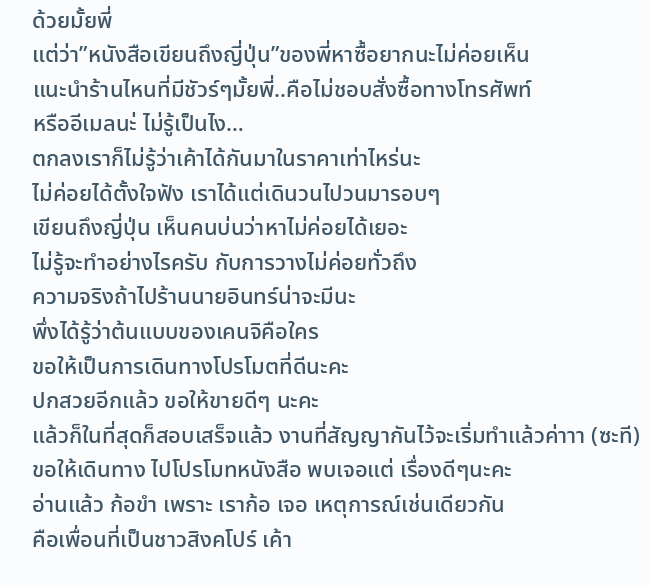ด้วยมั้ยพี่
แต่ว่า”หนังสือเขียนถึงญี่ปุ่น”ของพี่หาซื้อยากนะไม่ค่อยเห็น
แนะนำร้านไหนที่มีชัวร์ๆมั้ยพี่..คือไม่ชอบสั่งซื้อทางโทรศัพท์
หรืออีเมลนะ่ ไม่รู้เป็นไง…
ตกลงเราก็ไม่รู้ว่าเค้าได้กันมาในราคาเท่าไหร่นะ
ไม่ค่อยได้ตั้งใจฟัง เราได้แต่เดินวนไปวนมารอบๆ
เขียนถึงญี่ปุ่น เห็นคนบ่นว่าหาไม่ค่อยได้เยอะ
ไม่รู้จะทำอย่างไรครับ กับการวางไม่ค่อยทั่วถึง
ความจริงถ้าไปร้านนายอินทร์น่าจะมีนะ
พึ่งได้รู้ว่าต้นแบบของเคนจิคือใคร
ขอให้เป็นการเดินทางโปรโมตที่ดีนะคะ
ปกสวยอีกแล้ว ขอให้ขายดีๆ นะคะ
แล้วก็ในที่สุดก็สอบเสร็จแล้ว งานที่สัญญากันไว้จะเริ่มทำแล้วค่าาา (ซะที)
ขอให้เดินทาง ไปโปรโมทหนังสือ พบเจอแต่ เรื่องดีๆนะคะ
อ่านแล้ว ก้อขำ เพราะ เราก้อ เจอ เหตุการณ์เช่นเดียวกัน
คือเพื่อนที่เป็นชาวสิงคโปร์ เค้า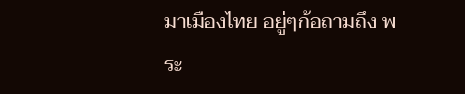มาเมืองไทย อยู่ๆก้อถามถึง พระ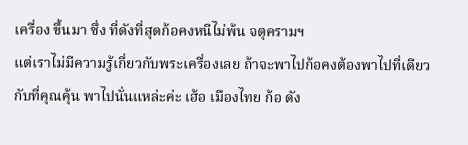เครื่อง ขึ้นมา ซึ่ง ที่ดังที่สุดก้อคงหนีไม่พ้น จตุครามฯ
แต่เราไม่มีความรู้เกี่ยวกับพระเครื่องเลย ถ้าจะพาไปก้อคงต้องพาไปที่เดียวกับที่คุณคุ้น พาไปนั่นแหล่ะค่ะ เฮ้อ เมืองไทย ก้อ ดัง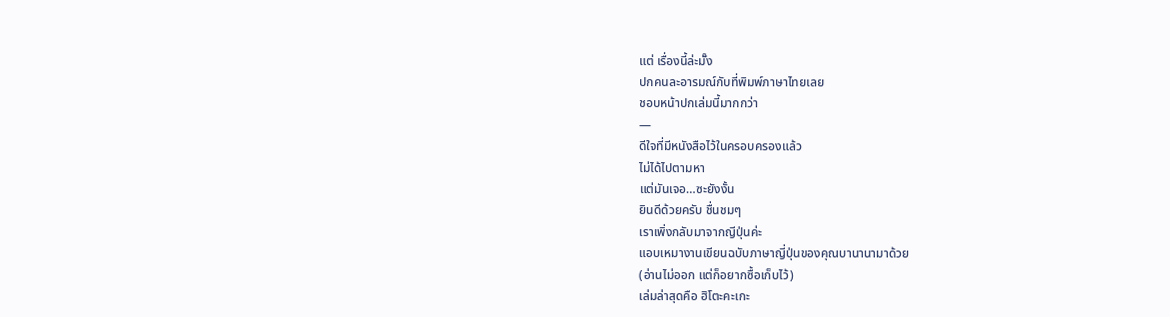แต่ เรื่องนี้ล่ะมั๊ง
ปกคนละอารมณ์กับที่พิมพ์ภาษาไทยเลย
ชอบหน้าปกเล่มนี้มากกว่า
—
ดีใจที่มีหนังสือไว้ในครอบครองแล้ว
ไม่ได้ไปตามหา
แต่มันเจอ…ซะยังงั้น
ยินดีด้วยครับ ชื่นชมๆ
เราเพิ่งกลับมาจากญีปุ่นค่ะ
แอบเหมางานเขียนฉบับภาษาญี่ปุ่นของคุณบานานามาด้วย
(อ่านไม่ออก แต่ก็อยากซื้อเก็บไว้)
เล่มล่าสุดคือ ฮิโตะคะเกะ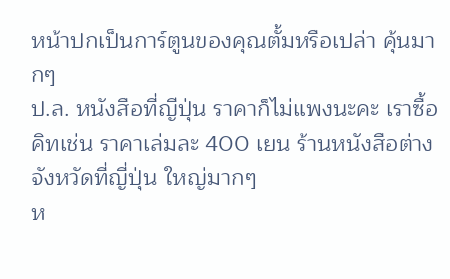หน้าปกเป็นการ์ตูนของคุณตั้มหรือเปล่า คุ้นมากๆ
ป.ล. หนังสือที่ญีปุ่น ราคาก็ไม่แพงนะคะ เราซื้อคิทเช่น ราคาเล่มละ 400 เยน ร้านหนังสือต่างจังหวัดที่ญี่ปุ่น ใหญ่มากๆ
ห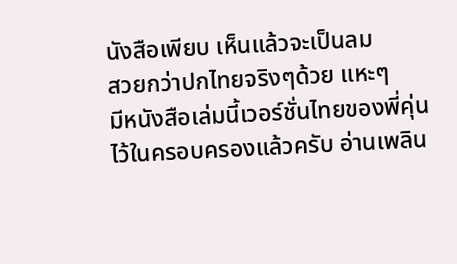นังสือเพียบ เห็นแล้วจะเป็นลม
สวยกว่าปกไทยจริงๆด้วย แหะๆ
มีหนังสือเล่มนี้เวอร์ชั่นไทยของพี่คุ่นไว้ในครอบครองแล้วครับ อ่านเพลิน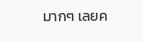มากๆ เลยค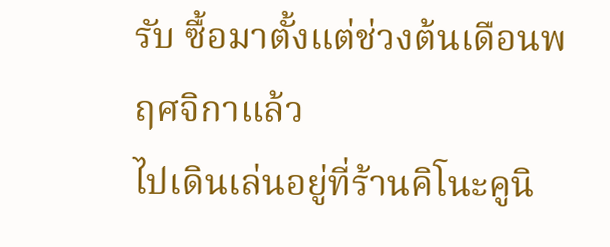รับ ซื้อมาตั้งแต่ช่วงต้นเดือนพฤศจิกาแล้ว
ไปเดินเล่นอยู่ที่ร้านคิโนะคูนิ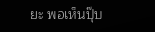ยะ พอเห็นปุ๊บ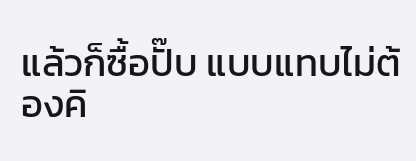แล้วก็ซื้อปั๊บ แบบแทบไม่ต้องคิ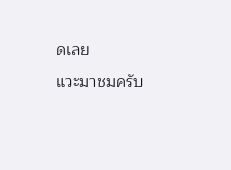ดเลย
แวะมาชมครับ